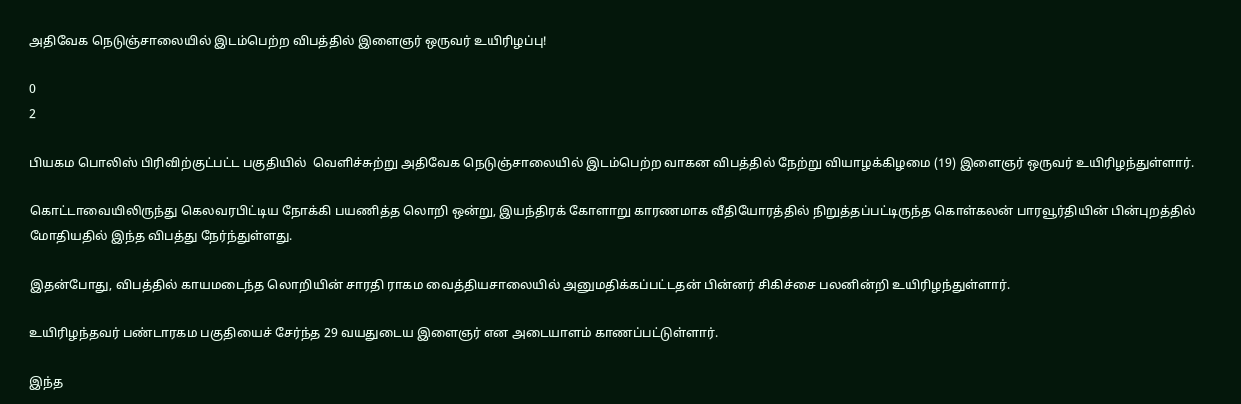அதிவேக நெடுஞ்சாலையில் இடம்பெற்ற விபத்தில் இளைஞர் ஒருவர் உயிரிழப்பு!

0
2

பியகம பொலிஸ் பிரிவிற்குட்பட்ட பகுதியில்  வெளிச்சுற்று அதிவேக நெடுஞ்சாலையில் இடம்பெற்ற வாகன விபத்தில் நேற்று வியாழக்கிழமை (19) இளைஞர் ஒருவர் உயிரிழந்துள்ளார்.

கொட்டாவையிலிருந்து கெலவரபிட்டிய நோக்கி பயணித்த லொறி ஒன்று, இயந்திரக் கோளாறு காரணமாக வீதியோரத்தில் நிறுத்தப்பட்டிருந்த கொள்கலன் பாரவூர்தியின் பின்புறத்தில் மோதியதில் இந்த விபத்து நேர்ந்துள்ளது.

இதன்போது, விபத்தில் காயமடைந்த லொறியின் சாரதி ராகம வைத்தியசாலையில் அனுமதிக்கப்பட்டதன் பின்னர் சிகிச்சை பலனின்றி உயிரிழந்துள்ளார்.

உயிரிழந்தவர் பண்டாரகம பகுதியைச் சேர்ந்த 29 வயதுடைய இளைஞர் என அடையாளம் காணப்பட்டுள்ளார்.

இந்த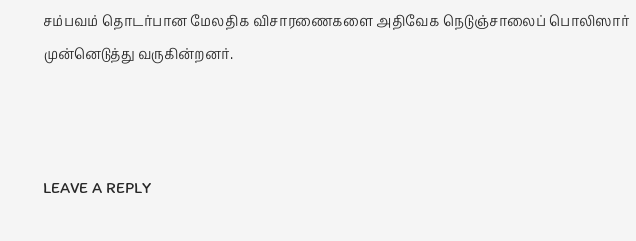சம்பவம் தொடர்பான மேலதிக விசாரணைகளை அதிவேக நெடுஞ்சாலைப் பொலிஸார் முன்னெடுத்து வருகின்றனர்.



LEAVE A REPLY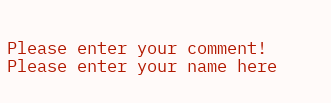Please enter your comment!
Please enter your name here